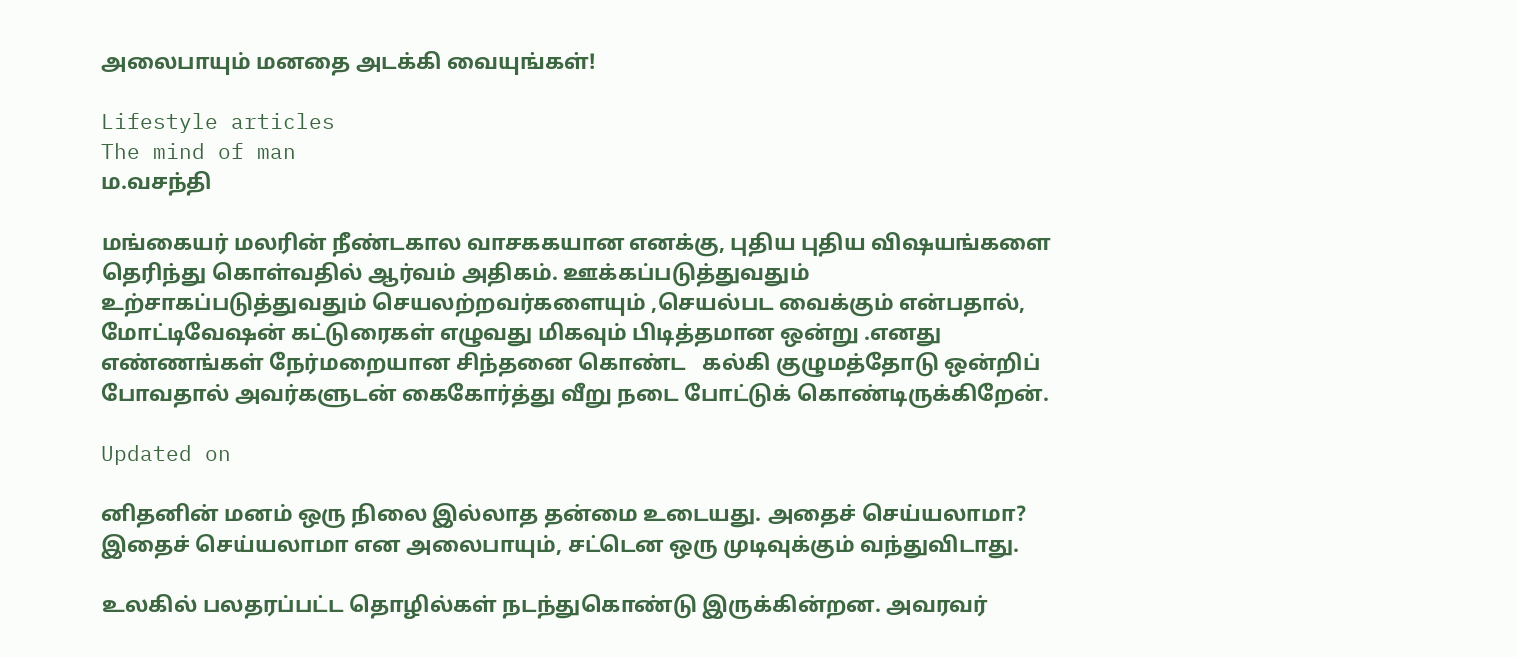அலைபாயும் மனதை அடக்கி வையுங்கள்!

Lifestyle articles
The mind of man
ம.வசந்தி

மங்கையர் மலரின் நீண்டகால வாசககயான எனக்கு, புதிய புதிய விஷயங்களை தெரிந்து கொள்வதில் ஆர்வம் அதிகம். ஊக்கப்படுத்துவதும் உற்சாகப்படுத்துவதும் செயலற்றவர்களையும் ,செயல்பட வைக்கும் என்பதால், மோட்டிவேஷன் கட்டுரைகள் எழுவது மிகவும் பிடித்தமான ஒன்று .எனது எண்ணங்கள் நேர்மறையான சிந்தனை கொண்ட   கல்கி குழுமத்தோடு ஒன்றிப் போவதால் அவர்களுடன் கைகோர்த்து வீறு நடை போட்டுக் கொண்டிருக்கிறேன்.

Updated on

னிதனின் மனம் ஒரு நிலை இல்லாத தன்மை உடையது. அதைச் செய்யலாமா? இதைச் செய்யலாமா என அலைபாயும், சட்டென ஒரு முடிவுக்கும் வந்துவிடாது.

உலகில் பலதரப்பட்ட தொழில்கள் நடந்துகொண்டு இருக்கின்றன. அவரவர்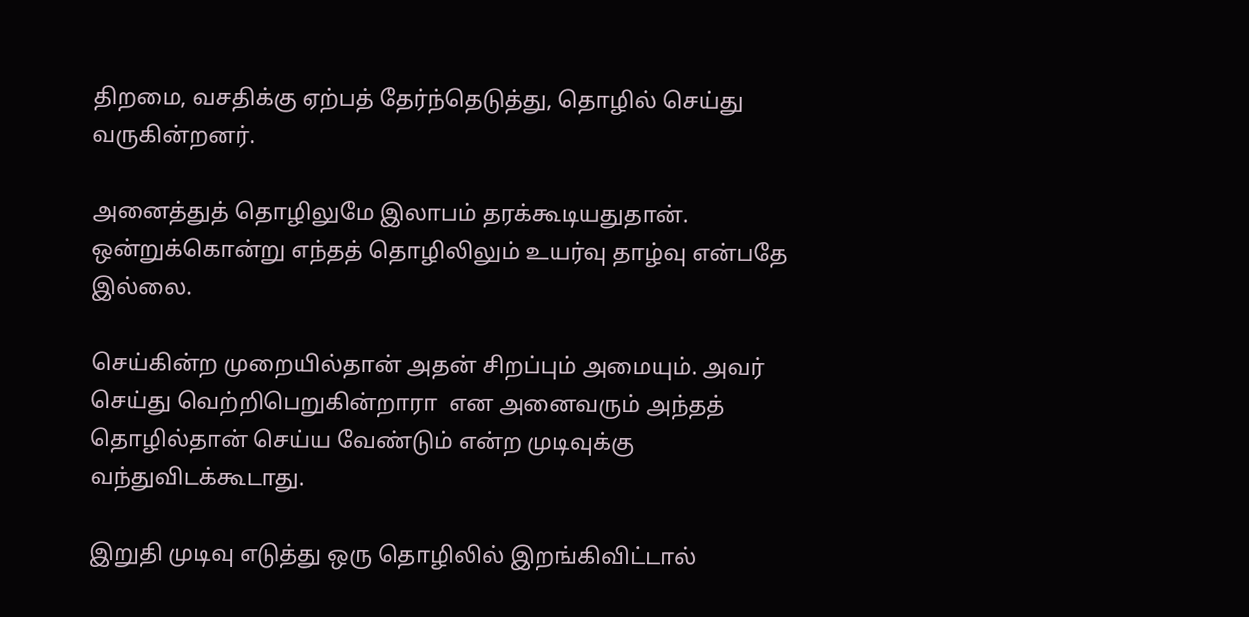திறமை, வசதிக்கு ஏற்பத் தேர்ந்தெடுத்து, தொழில் செய்து வருகின்றனர்.

அனைத்துத் தொழிலுமே இலாபம் தரக்கூடியதுதான். ஒன்றுக்கொன்று எந்தத் தொழிலிலும் உயர்வு தாழ்வு என்பதே இல்லை.

செய்கின்ற முறையில்தான் அதன் சிறப்பும் அமையும். அவர் செய்து வெற்றிபெறுகின்றாரா  என அனைவரும் அந்தத் தொழில்தான் செய்ய வேண்டும் என்ற முடிவுக்கு வந்துவிடக்கூடாது.

இறுதி முடிவு எடுத்து ஒரு தொழிலில் இறங்கிவிட்டால்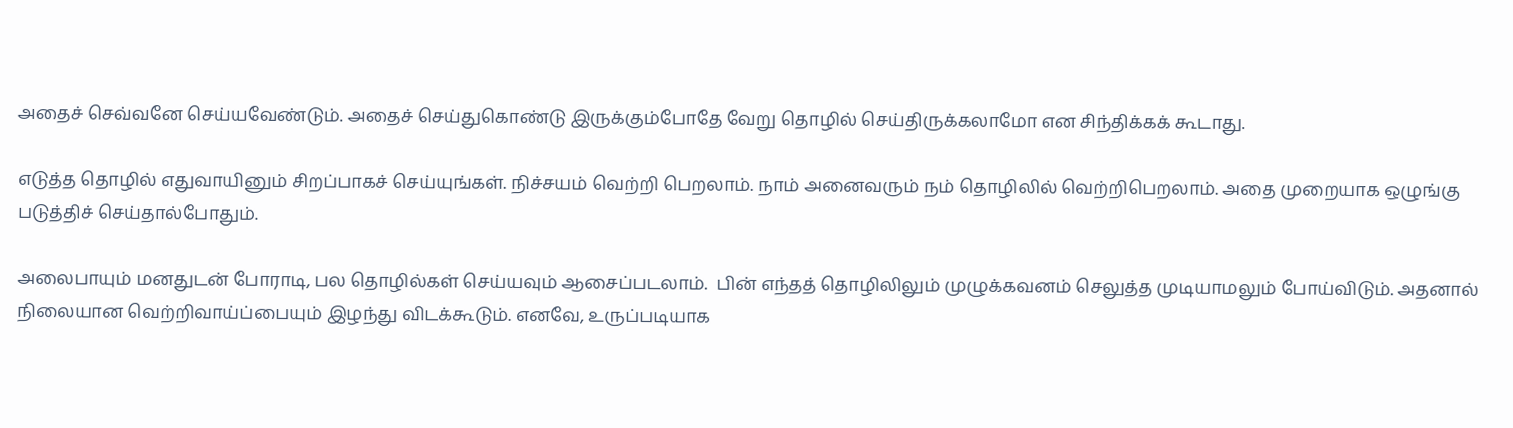அதைச் செவ்வனே செய்யவேண்டும். அதைச் செய்துகொண்டு இருக்கும்போதே வேறு தொழில் செய்திருக்கலாமோ என சிந்திக்கக் கூடாது.

எடுத்த தொழில் எதுவாயினும் சிறப்பாகச் செய்யுங்கள். நிச்சயம் வெற்றி பெறலாம். நாம் அனைவரும் நம் தொழிலில் வெற்றிபெறலாம். அதை முறையாக ஒழுங்கு படுத்திச் செய்தால்போதும்.

அலைபாயும் மனதுடன் போராடி, பல தொழில்கள் செய்யவும் ஆசைப்படலாம்.  பின் எந்தத் தொழிலிலும் முழுக்கவனம் செலுத்த முடியாமலும் போய்விடும். அதனால் நிலையான வெற்றிவாய்ப்பையும் இழந்து விடக்கூடும். எனவே, உருப்படியாக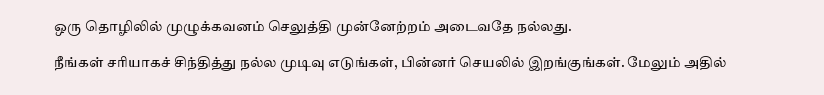ஒரு தொழிலில் முழுக்கவனம் செலுத்தி முன்னேற்றம் அடைவதே நல்லது.

நீங்கள் சரியாகச் சிந்தித்து நல்ல முடிவு எடுங்கள், பின்னர் செயலில் இறங்குங்கள். மேலும் அதில்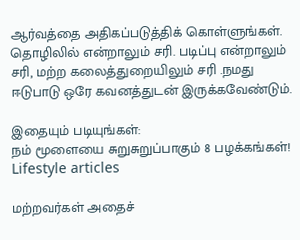ஆர்வத்தை அதிகப்படுத்திக் கொள்ளுங்கள். தொழிலில் என்றாலும் சரி. படிப்பு என்றாலும் சரி, மற்ற கலைத்துறையிலும் சரி .நமது ஈடுபாடு ஒரே கவனத்துடன் இருக்கவேண்டும்.

இதையும் படியுங்கள்:
நம் மூளையை சுறுசுறுப்பாகும் 8 பழக்கங்கள்!
Lifestyle articles

மற்றவர்கள் அதைச்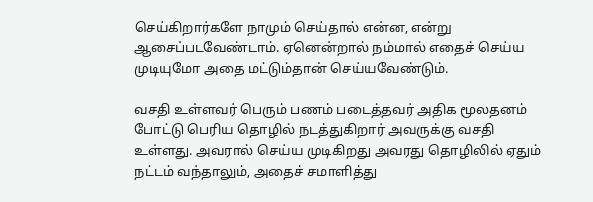செய்கிறார்களே நாமும் செய்தால் என்ன, என்று ஆசைப்படவேண்டாம். ஏனென்றால் நம்மால் எதைச் செய்ய முடியுமோ அதை மட்டும்தான் செய்யவேண்டும்.

வசதி உள்ளவர் பெரும் பணம் படைத்தவர் அதிக மூலதனம் போட்டு பெரிய தொழில் நடத்துகிறார் அவருக்கு வசதி உள்ளது. அவரால் செய்ய முடிகிறது அவரது தொழிலில் ஏதும் நட்டம் வந்தாலும், அதைச் சமாளித்து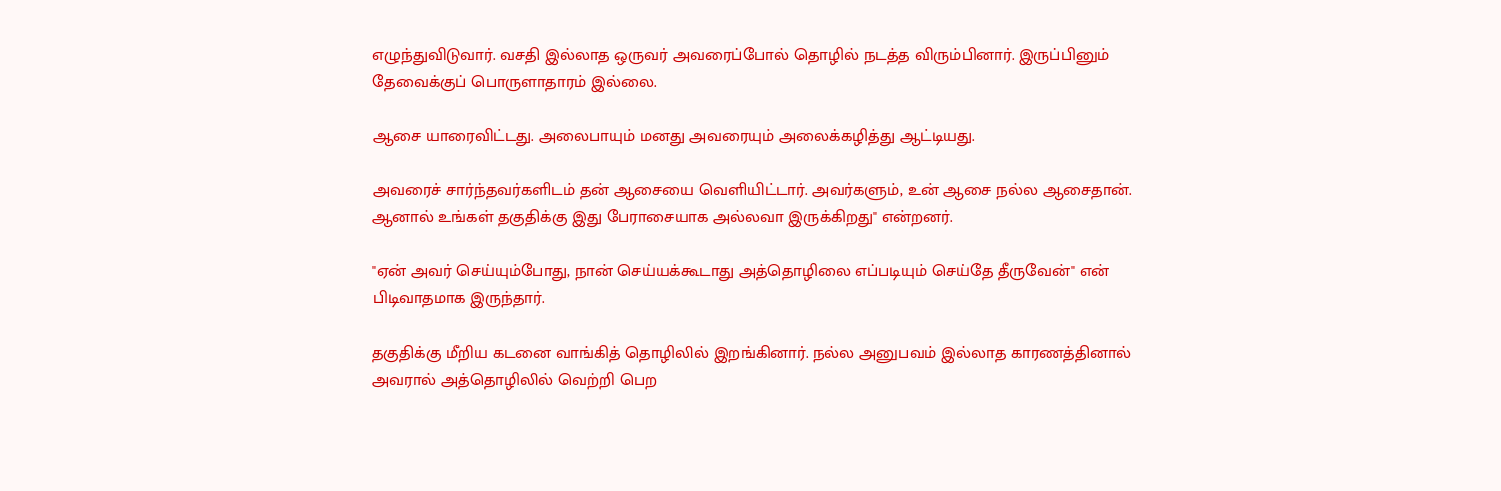எழுந்துவிடுவார். வசதி இல்லாத ஒருவர் அவரைப்போல் தொழில் நடத்த விரும்பினார். இருப்பினும் தேவைக்குப் பொருளாதாரம் இல்லை.

ஆசை யாரைவிட்டது. அலைபாயும் மனது அவரையும் அலைக்கழித்து ஆட்டியது.

அவரைச் சார்ந்தவர்களிடம் தன் ஆசையை வெளியிட்டார். அவர்களும், உன் ஆசை நல்ல ஆசைதான். ஆனால் உங்கள் தகுதிக்கு இது பேராசையாக அல்லவா இருக்கிறது" என்றனர்.

"ஏன் அவர் செய்யும்போது, நான் செய்யக்கூடாது அத்தொழிலை எப்படியும் செய்தே தீருவேன்" என் பிடிவாதமாக இருந்தார்.

தகுதிக்கு மீறிய கடனை வாங்கித் தொழிலில் இறங்கினார். நல்ல அனுபவம் இல்லாத காரணத்தினால் அவரால் அத்தொழிலில் வெற்றி பெற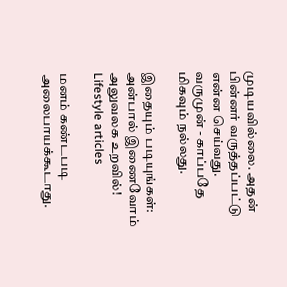முடியவில்லை. அதன் பின்னர் வருத்தப்பட்டு என்ன செய்வது. வருமுன் - காப்பதே மிகவும் நல்லது.

இதையும் படியுங்கள்:
அன்பால் இணைவோம் அலுவலக உறவில்!
Lifestyle articles

மனம் கண்டபடி அலைபாயக்கூடாது.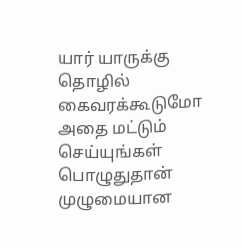யார் யாருக்கு தொழில் கைவரக்கூடுமோ அதை மட்டும் செய்யுங்கள் பொழுதுதான் முழுமையான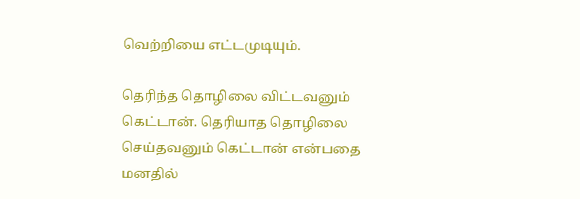வெற்றியை எட்டமுடியும்.

தெரிந்த தொழிலை விட்டவனும் கெட்டான். தெரியாத தொழிலை செய்தவனும் கெட்டான் என்பதை மனதில்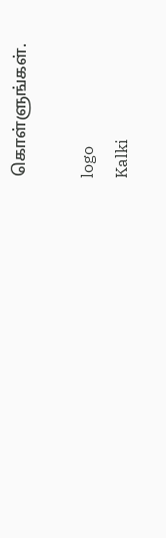கொள்ளுங்கள்.

logo
Kalki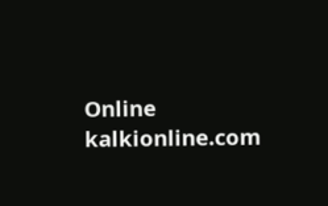Online
kalkionline.com